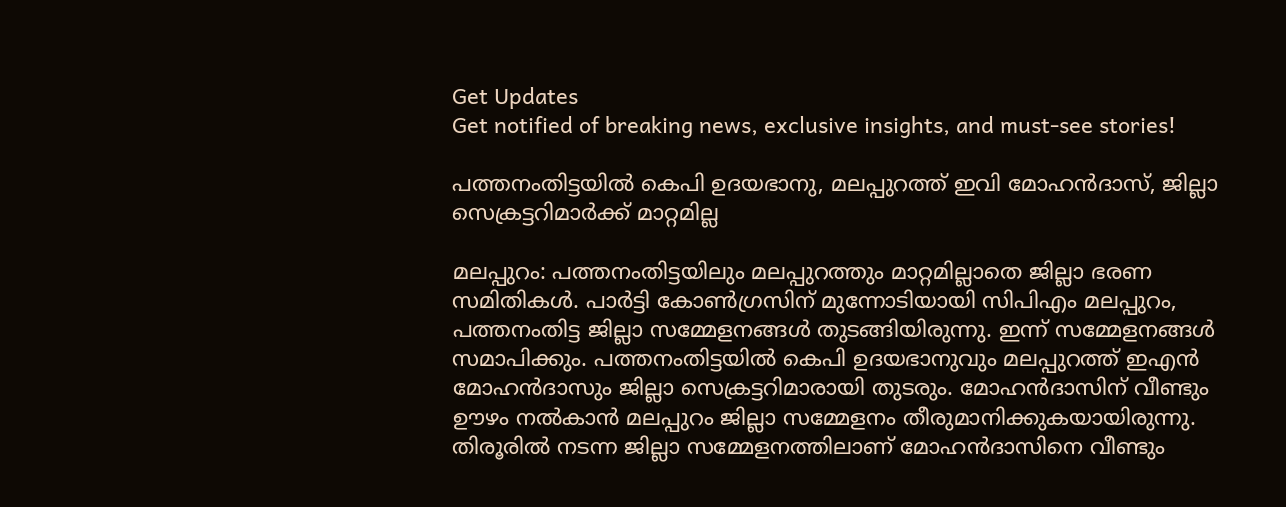Get Updates
Get notified of breaking news, exclusive insights, and must-see stories!

പത്തനംതിട്ടയില്‍ കെപി ഉദയഭാനു, മലപ്പുറത്ത് ഇവി മോഹന്‍ദാസ്, ജില്ലാ സെക്രട്ടറിമാര്‍ക്ക് മാറ്റമില്ല

മലപ്പുറം: പത്തനംതിട്ടയിലും മലപ്പുറത്തും മാറ്റമില്ലാതെ ജില്ലാ ഭരണ സമിതികള്‍. പാര്‍ട്ടി കോണ്‍ഗ്രസിന് മുന്നോടിയായി സിപിഎം മലപ്പുറം, പത്തനംതിട്ട ജില്ലാ സമ്മേളനങ്ങള്‍ തുടങ്ങിയിരുന്നു. ഇന്ന് സമ്മേളനങ്ങള്‍ സമാപിക്കും. പത്തനംതിട്ടയില്‍ കെപി ഉദയഭാനുവും മലപ്പുറത്ത് ഇഎന്‍ മോഹന്‍ദാസും ജില്ലാ സെക്രട്ടറിമാരായി തുടരും. മോഹന്‍ദാസിന് വീണ്ടും ഊഴം നല്‍കാന്‍ മലപ്പുറം ജില്ലാ സമ്മേളനം തീരുമാനിക്കുകയായിരുന്നു. തിരൂരില്‍ നടന്ന ജില്ലാ സമ്മേളനത്തിലാണ് മോഹന്‍ദാസിനെ വീണ്ടും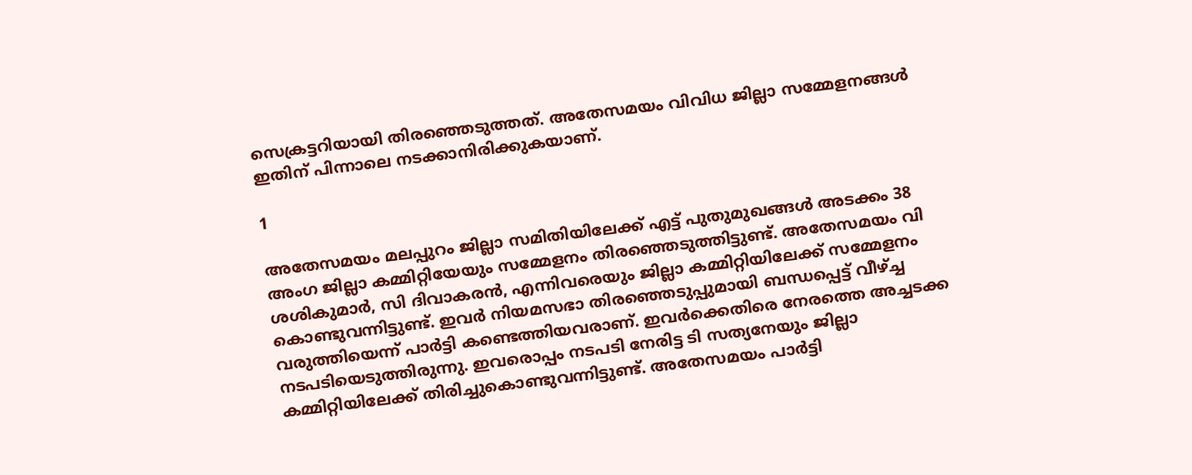സെക്രട്ടറിയായി തിരഞ്ഞെടുത്തത്. അതേസമയം വിവിധ ജില്ലാ സമ്മേളനങ്ങള്‍ ഇതിന് പിന്നാലെ നടക്കാനിരിക്കുകയാണ്.

1

അതേസമയം മലപ്പുറം ജില്ലാ സമിതിയിലേക്ക് എട്ട് പുതുമുഖങ്ങള്‍ അടക്കം 38 അംഗ ജില്ലാ കമ്മിറ്റിയേയും സമ്മേളനം തിരഞ്ഞെടുത്തിട്ടുണ്ട്. അതേസമയം വി ശശികുമാര്‍, സി ദിവാകരന്‍, എന്നിവരെയും ജില്ലാ കമ്മിറ്റിയിലേക്ക് സമ്മേളനം കൊണ്ടുവന്നിട്ടുണ്ട്. ഇവര്‍ നിയമസഭാ തിരഞ്ഞെടുപ്പുമായി ബന്ധപ്പെട്ട് വീഴ്ച്ച വരുത്തിയെന്ന് പാര്‍ട്ടി കണ്ടെത്തിയവരാണ്. ഇവര്‍ക്കെതിരെ നേരത്തെ അച്ചടക്ക നടപടിയെടുത്തിരുന്നു. ഇവരൊപ്പം നടപടി നേരിട്ട ടി സത്യനേയും ജില്ലാ കമ്മിറ്റിയിലേക്ക് തിരിച്ചുകൊണ്ടുവന്നിട്ടുണ്ട്. അതേസമയം പാര്‍ട്ടി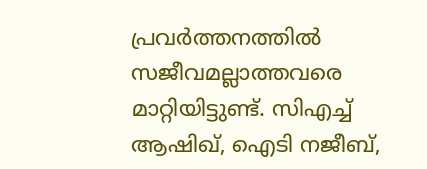പ്രവര്‍ത്തനത്തില്‍ സജീവമല്ലാത്തവരെ മാറ്റിയിട്ടുണ്ട്. സിഎച്ച് ആഷിഖ്, ഐടി നജീബ്,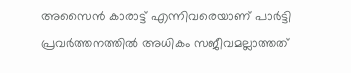അസൈന്‍ കാരാട്ട് എന്നിവരെയാണ് പാര്‍ട്ടി പ്രവര്‍ത്തനത്തില്‍ അധികം സജീവമല്ലാത്തത്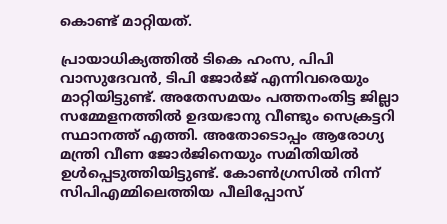കൊണ്ട് മാറ്റിയത്.

പ്രായാധിക്യത്തില്‍ ടികെ ഹംസ, പിപി വാസുദേവന്‍, ടിപി ജോര്‍ജ് എന്നിവരെയും മാറ്റിയിട്ടുണ്ട്. അതേസമയം പത്തനംതിട്ട ജില്ലാ സമ്മേളനത്തില്‍ ഉദയഭാനു വീണ്ടും സെക്രട്ടറി സ്ഥാനത്ത് എത്തി. അതോടൊപ്പം ആരോഗ്യ മന്ത്രി വീണ ജോര്‍ജിനെയും സമിതിയില്‍ ഉള്‍പ്പെടുത്തിയിട്ടുണ്ട്. കോണ്‍ഗ്രസില്‍ നിന്ന് സിപിഎമ്മിലെത്തിയ പീലിപ്പോസ്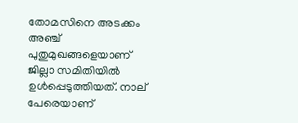തോമസിനെ അടക്കം അഞ്ച് പുതുമുഖങ്ങളെയാണ് ജില്ലാ സമിതിയില്‍ ഉള്‍പ്പെടുത്തിയത്. നാല് പേരെയാണ്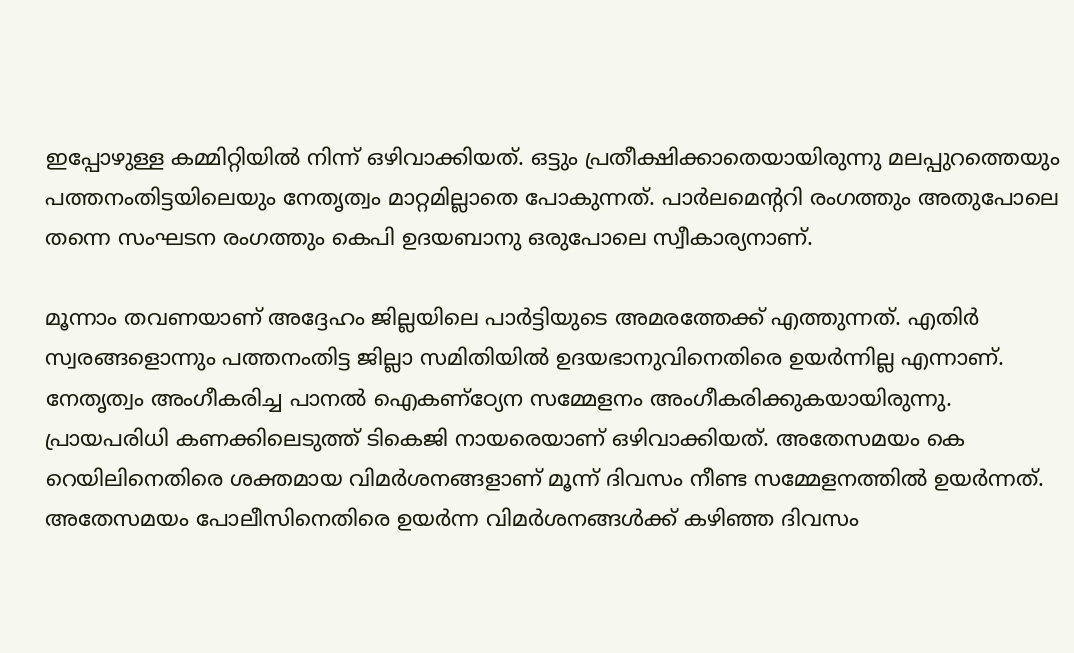ഇപ്പോഴുള്ള കമ്മിറ്റിയില്‍ നിന്ന് ഒഴിവാക്കിയത്. ഒട്ടും പ്രതീക്ഷിക്കാതെയായിരുന്നു മലപ്പുറത്തെയും പത്തനംതിട്ടയിലെയും നേതൃത്വം മാറ്റമില്ലാതെ പോകുന്നത്. പാര്‍ലമെന്ററി രംഗത്തും അതുപോലെ തന്നെ സംഘടന രംഗത്തും കെപി ഉദയബാനു ഒരുപോലെ സ്വീകാര്യനാണ്.

മൂന്നാം തവണയാണ് അദ്ദേഹം ജില്ലയിലെ പാര്‍ട്ടിയുടെ അമരത്തേക്ക് എത്തുന്നത്. എതിര്‍ സ്വരങ്ങളൊന്നും പത്തനംതിട്ട ജില്ലാ സമിതിയില്‍ ഉദയഭാനുവിനെതിരെ ഉയര്‍ന്നില്ല എന്നാണ്. നേതൃത്വം അംഗീകരിച്ച പാനല്‍ ഐകണ്‌ഠ്യേന സമ്മേളനം അംഗീകരിക്കുകയായിരുന്നു. പ്രായപരിധി കണക്കിലെടുത്ത് ടികെജി നായരെയാണ് ഒഴിവാക്കിയത്. അതേസമയം കെ റെയിലിനെതിരെ ശക്തമായ വിമര്‍ശനങ്ങളാണ് മൂന്ന് ദിവസം നീണ്ട സമ്മേളനത്തില്‍ ഉയര്‍ന്നത്. അതേസമയം പോലീസിനെതിരെ ഉയര്‍ന്ന വിമര്‍ശനങ്ങള്‍ക്ക് കഴിഞ്ഞ ദിവസം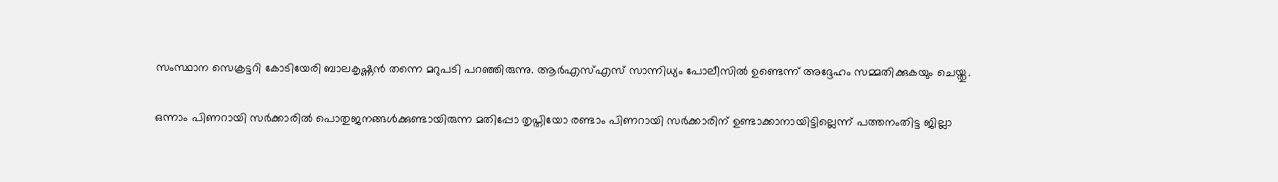സംസ്ഥാന സെക്രട്ടറി കോടിയേരി ബാലകൃഷ്ണന്‍ തന്നെ മറുപടി പറഞ്ഞിരുന്നു. ആര്‍എസ്എസ് സാന്നിധ്യം പോലീസില്‍ ഉണ്ടെന്ന് അദ്ദേഹം സമ്മതിക്കുകയും ചെയ്തു.

ഒന്നാം പിണറായി സര്‍ക്കാരില്‍ പൊതുജനങ്ങള്‍ക്കുണ്ടായിരുന്ന മതിപ്പോ തൃപ്തിയോ രണ്ടാം പിണറായി സര്‍ക്കാരിന് ഉണ്ടാക്കാനായിട്ടില്ലെന്ന് പത്തനംതിട്ട ജില്ലാ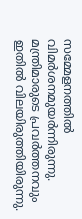സമ്മേളനത്തില്‍ വിമര്‍ശനമുയര്‍ന്നിരുന്നു. മന്ത്രിമാരുടെ പ്രവര്‍ത്തനവും ഇതില്‍ വിലയിരുത്തിയിരുന്നു.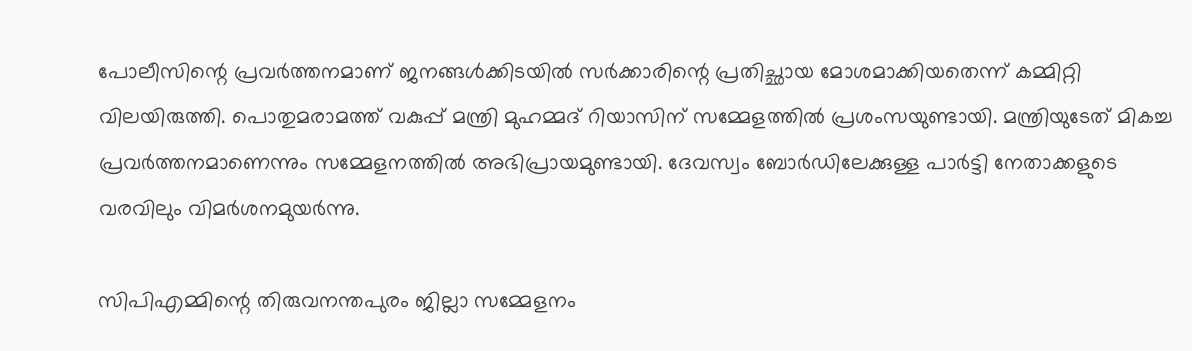പോലീസിന്റെ പ്രവര്‍ത്തനമാണ് ജനങ്ങള്‍ക്കിടയില്‍ സര്‍ക്കാരിന്റെ പ്രതിച്ഛായ മോശമാക്കിയതെന്ന് കമ്മിറ്റി വിലയിരുത്തി. പൊതുമരാമത്ത് വകുപ്പ് മന്ത്രി മുഹമ്മദ് റിയാസിന് സമ്മേളത്തില്‍ പ്രശംസയുണ്ടായി. മന്ത്രിയുടേത് മികച്ച പ്രവര്‍ത്തനമാണെന്നും സമ്മേളനത്തില്‍ അഭിപ്രായമുണ്ടായി. ദേവസ്വം ബോര്‍ഡിലേക്കുള്ള പാര്‍ട്ടി നേതാക്കളുടെ വരവിലും വിമര്‍ശനമുയര്‍ന്നു.

സിപിഎമ്മിന്റെ തിരുവനന്തപുരം ജില്ലാ സമ്മേളനം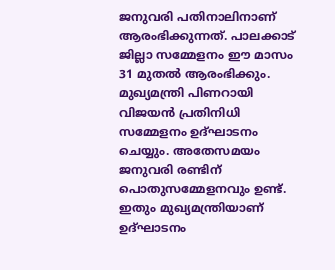ജനുവരി പതിനാലിനാണ് ആരംഭിക്കുന്നത്. പാലക്കാട് ജില്ലാ സമ്മേളനം ഈ മാസം 31 മുതല്‍ ആരംഭിക്കും. മുഖ്യമന്ത്രി പിണറായി വിജയന്‍ പ്രതിനിധി സമ്മേളനം ഉദ്ഘാടനം ചെയ്യും. അതേസമയം ജനുവരി രണ്ടിന് പൊതുസമ്മേളനവും ഉണ്ട്. ഇതും മുഖ്യമന്ത്രിയാണ് ഉദ്ഘാടനം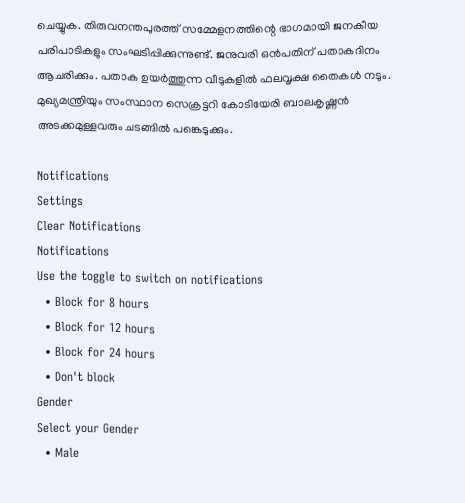ചെയ്യുക. തിരുവനന്തപുരത്ത് സമ്മേളനത്തിന്റെ ഭാഗമായി ജനകീയ പരിപാടികളും സംഘടിപ്പിക്കുന്നുണ്ട്. ജനുവരി ഒന്‍പതിന് പതാകദിനം ആചരിക്കും. പതാക ഉയര്‍ത്തുന്ന വീടുകളില്‍ ഫലവൃക്ഷ തൈകള്‍ നടും. മുഖ്യമന്ത്രിയും സംസ്ഥാന സെക്രട്ടറി കോടിയേരി ബാലകൃഷ്ണന്‍ അടക്കമുള്ളവരും ചടങ്ങില്‍ പങ്കെടുക്കും.

Notifications
Settings
Clear Notifications
Notifications
Use the toggle to switch on notifications
  • Block for 8 hours
  • Block for 12 hours
  • Block for 24 hours
  • Don't block
Gender
Select your Gender
  • Male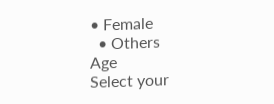• Female
  • Others
Age
Select your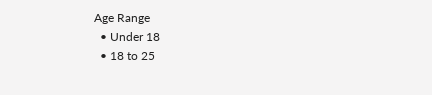Age Range
  • Under 18
  • 18 to 25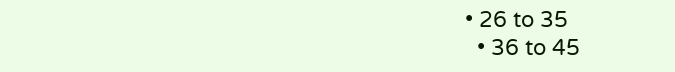• 26 to 35
  • 36 to 45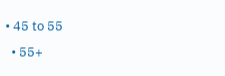• 45 to 55
  • 55+